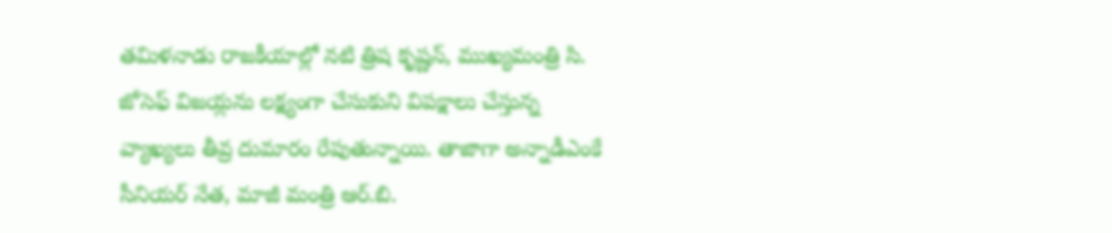తమిళనాడు రాజకీయాల్లో నటి త్రిష కృష్ణన్, ముఖ్యమంత్రి సి. జోసెఫ్ విజయ్లను లక్ష్యంగా చేసుకుని విపక్షాలు చేస్తున్న వ్యాఖ్యలు తీవ్ర దుమారం రేపుతున్నాయి. తాజాగా అన్నాడీఎంకే సీనియర్ నేత, మాజీ మంత్రి ఆర్.బి.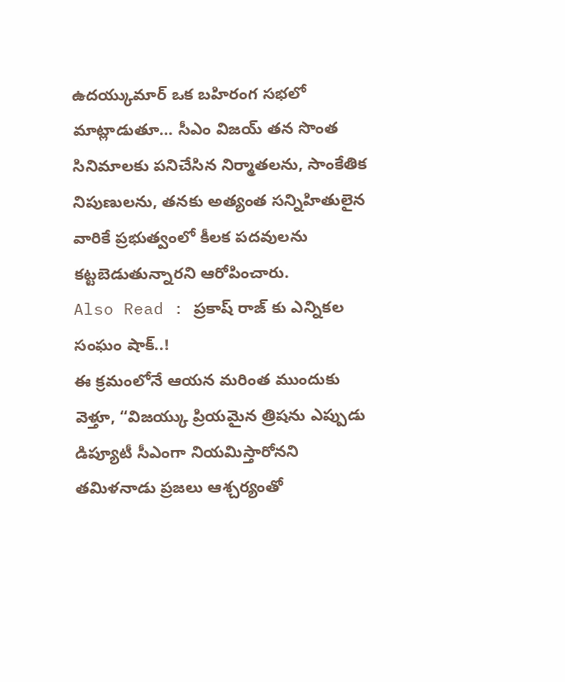ఉదయ్కుమార్ ఒక బహిరంగ సభలో మాట్లాడుతూ… సీఎం విజయ్ తన సొంత సినిమాలకు పనిచేసిన నిర్మాతలను, సాంకేతిక నిపుణులను, తనకు అత్యంత సన్నిహితులైన వారికే ప్రభుత్వంలో కీలక పదవులను కట్టబెడుతున్నారని ఆరోపించారు.
Also Read : ప్రకాష్ రాజ్ కు ఎన్నికల సంఘం షాక్..!
ఈ క్రమంలోనే ఆయన మరింత ముందుకు వెళ్తూ, “విజయ్కు ప్రియమైన త్రిషను ఎప్పుడు డిప్యూటీ సీఎంగా నియమిస్తారోనని తమిళనాడు ప్రజలు ఆశ్చర్యంతో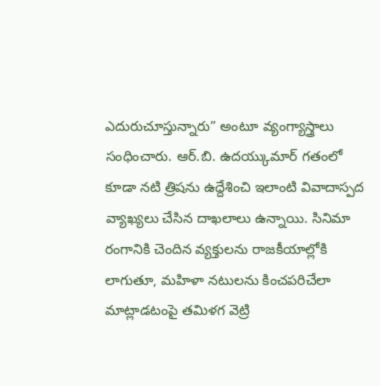ఎదురుచూస్తున్నారు” అంటూ వ్యంగ్యాస్త్రాలు సంధించారు. ఆర్.బి. ఉదయ్కుమార్ గతంలో కూడా నటి త్రిషను ఉద్దేశించి ఇలాంటి వివాదాస్పద వ్యాఖ్యలు చేసిన దాఖలాలు ఉన్నాయి. సినిమా రంగానికి చెందిన వ్యక్తులను రాజకీయాల్లోకి లాగుతూ, మహిళా నటులను కించపరిచేలా మాట్లాడటంపై తమిళగ వెట్రి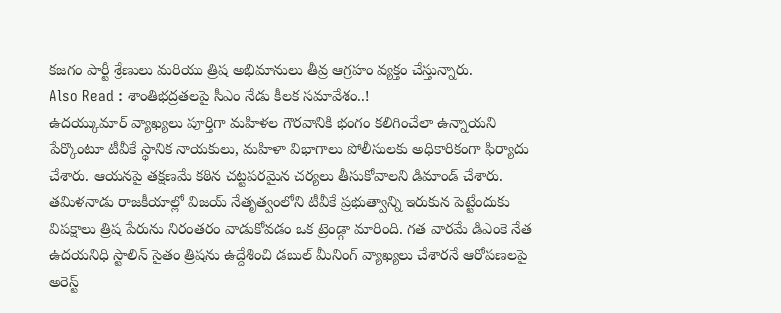కజగం పార్టీ శ్రేణులు మరియు త్రిష అభిమానులు తీవ్ర ఆగ్రహం వ్యక్తం చేస్తున్నారు.
Also Read : శాంతిభద్రతలపై సీఎం నేడు కీలక సమావేశం..!
ఉదయ్కుమార్ వ్యాఖ్యలు పూర్తిగా మహిళల గౌరవానికి భంగం కలిగించేలా ఉన్నాయని పేర్కొంటూ టీవీకే స్థానిక నాయకులు, మహిళా విభాగాలు పోలీసులకు అధికారికంగా ఫిర్యాదు చేశారు. ఆయనపై తక్షణమే కఠిన చట్టపరమైన చర్యలు తీసుకోవాలని డిమాండ్ చేశారు. తమిళనాడు రాజకీయాల్లో విజయ్ నేతృత్వంలోని టీవీకే ప్రభుత్వాన్ని ఇరుకున పెట్టేందుకు విపక్షాలు త్రిష పేరును నిరంతరం వాడుకోవడం ఒక ట్రెండ్గా మారింది. గత వారమే డిఎంకె నేత ఉదయనిధి స్టాలిన్ సైతం త్రిషను ఉద్దేశించి డబుల్ మీనింగ్ వ్యాఖ్యలు చేశారనే ఆరోపణలపై అరెస్ట్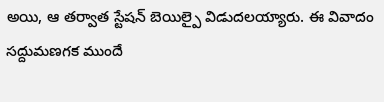అయి, ఆ తర్వాత స్టేషన్ బెయిల్పై విడుదలయ్యారు. ఈ వివాదం సద్దుమణగక ముందే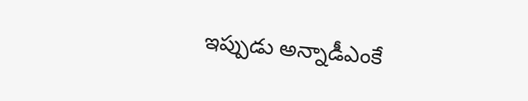ఇప్పుడు అన్నాడీఎంకే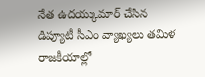నేత ఉదయ్కుమార్ చేసిన డిప్యూటీ సీఎం వ్యాఖ్యలు తమిళ రాజకీయాల్లో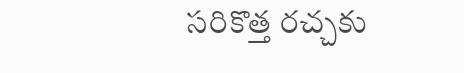సరికొత్త రచ్చకు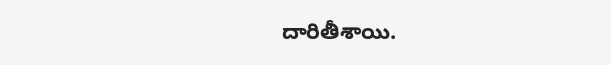దారితీశాయి.